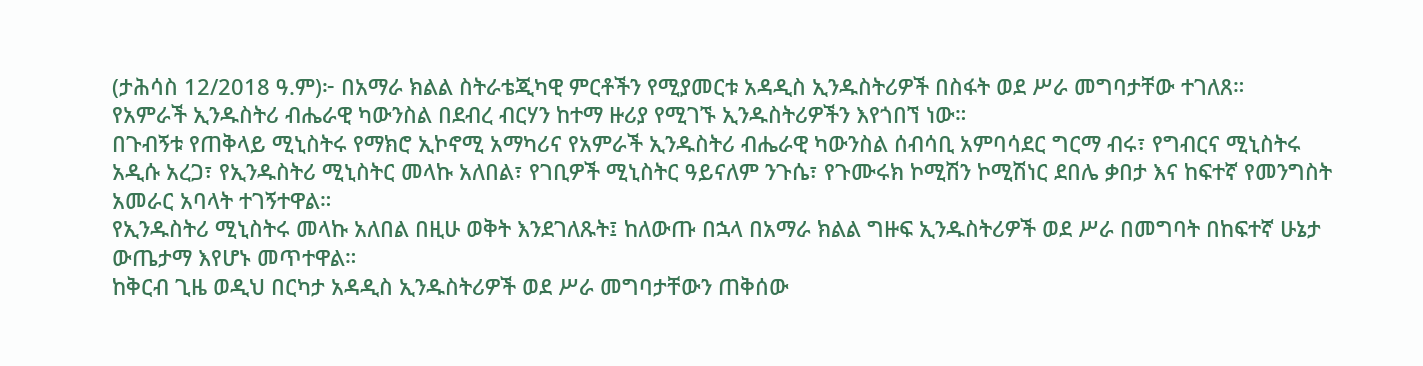(ታሕሳስ 12/2018 ዓ.ም)፦ በአማራ ክልል ስትራቴጂካዊ ምርቶችን የሚያመርቱ አዳዲስ ኢንዱስትሪዎች በስፋት ወደ ሥራ መግባታቸው ተገለጸ።
የአምራች ኢንዱስትሪ ብሔራዊ ካውንስል በደብረ ብርሃን ከተማ ዙሪያ የሚገኙ ኢንዱስትሪዎችን እየጎበኘ ነው።
በጉብኝቱ የጠቅላይ ሚኒስትሩ የማክሮ ኢኮኖሚ አማካሪና የአምራች ኢንዱስትሪ ብሔራዊ ካውንስል ሰብሳቢ አምባሳደር ግርማ ብሩ፣ የግብርና ሚኒስትሩ አዲሱ አረጋ፣ የኢንዱስትሪ ሚኒስትር መላኩ አለበል፣ የገቢዎች ሚኒስትር ዓይናለም ንጉሴ፣ የጉሙሩክ ኮሚሽን ኮሚሽነር ደበሌ ቃበታ እና ከፍተኛ የመንግስት አመራር አባላት ተገኝተዋል።
የኢንዱስትሪ ሚኒስትሩ መላኩ አለበል በዚሁ ወቅት እንደገለጹት፤ ከለውጡ በኋላ በአማራ ክልል ግዙፍ ኢንዱስትሪዎች ወደ ሥራ በመግባት በከፍተኛ ሁኔታ ውጤታማ እየሆኑ መጥተዋል።
ከቅርብ ጊዜ ወዲህ በርካታ አዳዲስ ኢንዱስትሪዎች ወደ ሥራ መግባታቸውን ጠቅሰው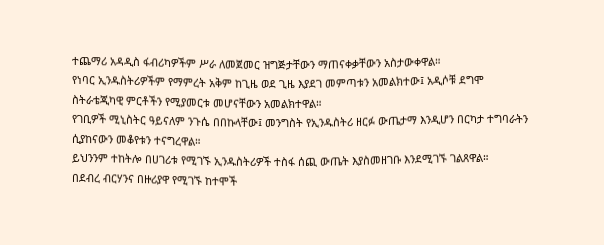ተጨማሪ አዳዲስ ፋብሪካዎችም ሥራ ለመጀመር ዝግጅታቸውን ማጠናቀቃቸውን አስታውቀዋል።
የነባር ኢንዱስትሪዎችም የማምረት አቅም ከጊዜ ወደ ጊዜ እያደገ መምጣቱን አመልክተው፤ አዲሶቹ ደግሞ ስትራቴጂካዊ ምርቶችን የሚያመርቱ መሆናቸውን አመልክተዋል።
የገቢዎች ሚኒስትር ዓይናለም ንጉሴ በበኩላቸው፤ መንግስት የኢንዱስትሪ ዘርፉ ውጤታማ እንዲሆን በርካታ ተግባራትን ሲያከናውን መቆየቱን ተናግረዋል።
ይህንንም ተከትሎ በሀገሪቱ የሚገኙ ኢንዱስትሪዎች ተስፋ ሰጪ ውጤት እያስመዘገቡ እንደሚገኙ ገልጸዋል።
በደብረ ብርሃንና በዙሪያዋ የሚገኙ ከተሞች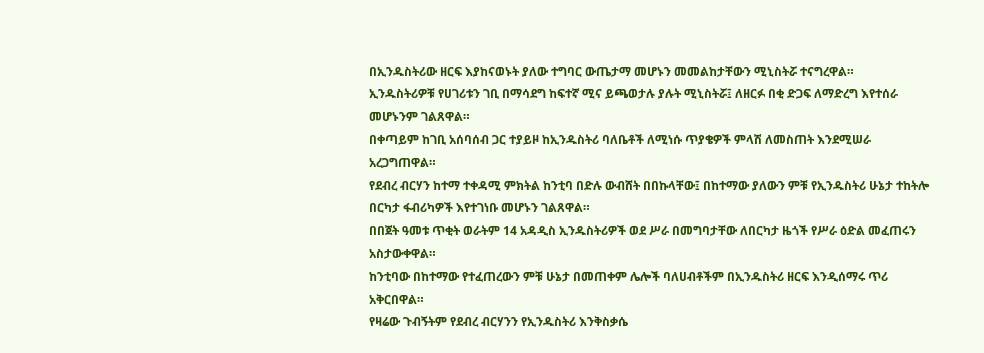በኢንዱስትሪው ዘርፍ እያከናወኑት ያለው ተግባር ውጤታማ መሆኑን መመልከታቸውን ሚኒስትሯ ተናግረዋል።
ኢንዱስትሪዎቹ የሀገሪቱን ገቢ በማሳደግ ከፍተኛ ሚና ይጫወታሉ ያሉት ሚኒስትሯ፤ ለዘርፉ በቂ ድጋፍ ለማድረግ እየተሰራ መሆኑንም ገልጸዋል።
በቀጣይም ከገቢ አሰባሰብ ጋር ተያይዞ ከኢንዱስትሪ ባለቤቶች ለሚነሱ ጥያቄዎች ምላሽ ለመስጠት እንደሚሠራ አረጋግጠዋል።
የደብረ ብርሃን ከተማ ተቀዳሚ ምክትል ከንቲባ በድሉ ውብሸት በበኩላቸው፤ በከተማው ያለውን ምቹ የኢንዱስትሪ ሁኔታ ተከትሎ በርካታ ፋብሪካዎች እየተገነቡ መሆኑን ገልጸዋል።
በበጀት ዓመቱ ጥቂት ወራትም 14 አዳዲስ ኢንዱስትሪዎች ወደ ሥራ በመግባታቸው ለበርካታ ዜጎች የሥራ ዕድል መፈጠሩን አስታውቀዋል።
ከንቲባው በከተማው የተፈጠረውን ምቹ ሁኔታ በመጠቀም ሌሎች ባለሀብቶችም በኢንዱስትሪ ዘርፍ እንዲሰማሩ ጥሪ አቅርበዋል።
የዛሬው ጉብኝትም የደብረ ብርሃንን የኢንዱስትሪ እንቅስቃሴ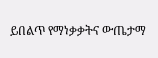ይበልጥ የማነቃቃትና ውጤታማ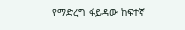የማድረግ ፋይዳው ከፍተኛ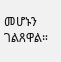መሆኑን ገልጸዋል።